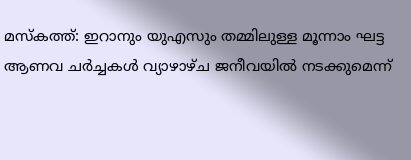മസ്കത്ത്: ഇറാനും യുഎസും തമ്മിലുള്ള മൂന്നാം ഘട്ട ആണവ ചർച്ചകൾ വ്യാഴാഴ്ച ജനീവയിൽ നടക്കുമെന്ന്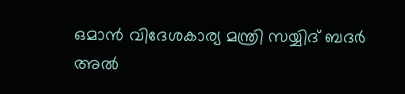ഒമാൻ വിദേശകാര്യ മന്ത്രി സയ്യിദ് ബദർ അൽ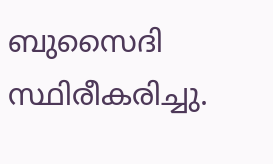ബുസൈദി സ്ഥിരീകരിച്ചു.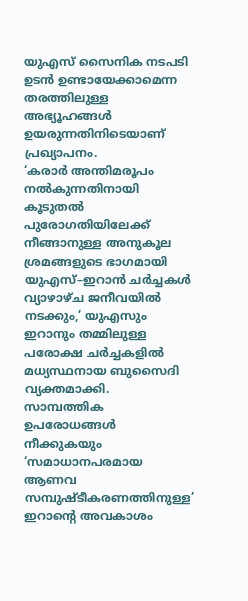യുഎസ് സൈനിക നടപടി ഉടൻ ഉണ്ടായേക്കാമെന്ന തരത്തിലുള്ള അഭ്യൂഹങ്ങൾ ഉയരുന്നതിനിടെയാണ് പ്രഖ്യാപനം.
‘കരാർ അന്തിമരൂപം നൽകുന്നതിനായി കൂടുതൽ പുരോഗതിയിലേക്ക് നീങ്ങാനുള്ള അനുകൂല ശ്രമങ്ങളുടെ ഭാഗമായി യുഎസ്–ഇറാൻ ചർച്ചകൾ വ്യാഴാഴ്ച ജനീവയിൽ നടക്കും,’ യുഎസും ഇറാനും തമ്മിലുള്ള പരോക്ഷ ചർച്ചകളിൽ മധ്യസ്ഥനായ ബുസൈദി വ്യക്തമാക്കി.
സാമ്പത്തിക ഉപരോധങ്ങൾ നീക്കുകയും ‘സമാധാനപരമായ ആണവ സമ്പുഷ്ടീകരണത്തിനുള്ള’ ഇറാന്റെ അവകാശം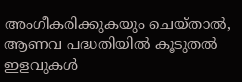അംഗീകരിക്കുകയും ചെയ്താൽ, ആണവ പദ്ധതിയിൽ കൂടുതൽ ഇളവുകൾ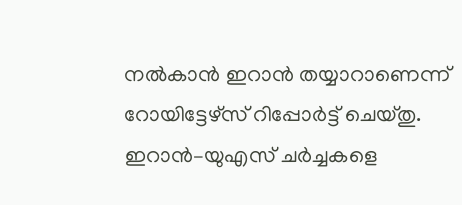നൽകാൻ ഇറാൻ തയ്യാറാണെന്ന് റോയിട്ടേഴ്സ് റിപ്പോർട്ട് ചെയ്തു.
ഇറാൻ–യുഎസ് ചർച്ചകളെ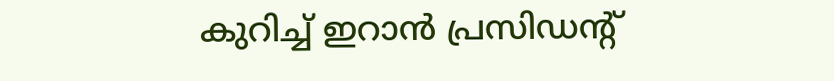കുറിച്ച് ഇറാൻ പ്രസിഡന്റ്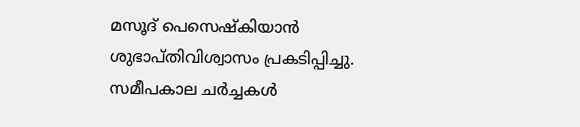മസൂദ് പെസെഷ്കിയാൻ ശുഭാപ്തിവിശ്വാസം പ്രകടിപ്പിച്ചു. സമീപകാല ചർച്ചകൾ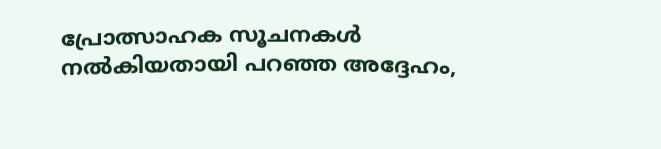പ്രോത്സാഹക സൂചനകൾ നൽകിയതായി പറഞ്ഞ അദ്ദേഹം,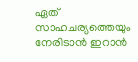ഏത് സാഹചര്യത്തെയും നേരിടാൻ ഇറാൻ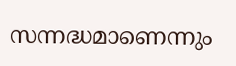സന്നദ്ധമാണെന്നും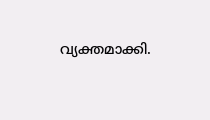വ്യക്തമാക്കി.